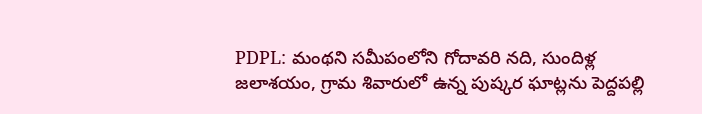PDPL: మంథని సమీపంలోని గోదావరి నది, సుందిళ్ల జలాశయం, గ్రామ శివారులో ఉన్న పుష్కర ఘాట్లను పెద్దపల్లి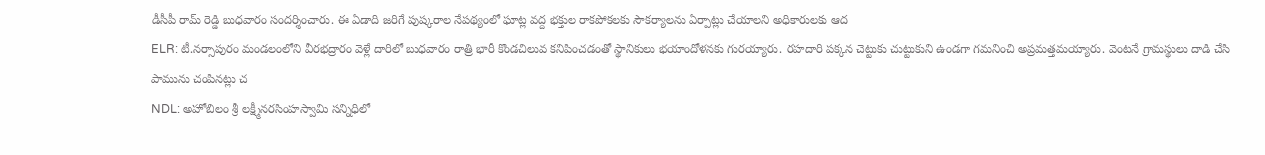డీసీపీ రామ్ రెడ్డి బుధవారం సందర్శించారు. ఈ ఏడాది జరిగే పుష్కరాల నేపథ్యంలో ఘాట్ల వద్ద భక్తుల రాకపోకలకు సౌకర్యాలను ఏర్పాట్లు చేయాలని అధికారులకు ఆద
ELR: టీ.నర్సాపురం మండలంలోని వీరభద్రారం వెళ్లే దారిలో బుధవారం రాత్రి భారీ కొండచిలువ కనిపించడంతో స్థానికులు భయాందోళనకు గురయ్యారు. రహదారి పక్కన చెట్టుకు చుట్టుకుని ఉండగా గమనించి అప్రమత్తమయ్యారు. వెంటనే గ్రామస్థులు దాడి చేసి పామును చంపినట్లు చ
NDL: అహోబిలం శ్రీ లక్ష్మీనరసింహస్వామి సన్నిధిలో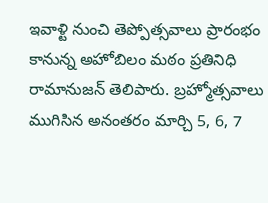ఇవాళ్టి నుంచి తెప్పోత్సవాలు ప్రారంభం కానున్న అహోబిలం మఠం ప్రతినిధి రామానుజన్ తెలిపారు. బ్రహ్మోత్సవాలు ముగిసిన అనంతరం మార్చి 5, 6, 7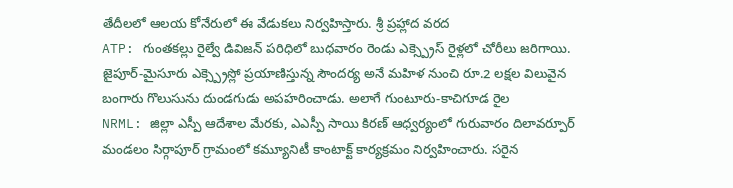తేదీలలో ఆలయ కోనేరులో ఈ వేడుకలు నిర్వహిస్తారు. శ్రీ ప్రహ్లాద వరద
ATP: గుంతకల్లు రైల్వే డివిజన్ పరిధిలో బుధవారం రెండు ఎక్స్ప్రెస్ రైళ్లలో చోరీలు జరిగాయి. జైపూర్-మైసూరు ఎక్స్ప్రెస్లో ప్రయాణిస్తున్న సౌందర్య అనే మహిళ నుంచి రూ.2 లక్షల విలువైన బంగారు గొలుసును దుండగుడు అపహరించాడు. అలాగే గుంటూరు-కాచిగూడ రైల
NRML: జిల్లా ఎస్పీ ఆదేశాల మేరకు, ఎఎస్పీ సాయి కిరణ్ ఆధ్వర్యంలో గురువారం దిలావర్పూర్ మండలం సిర్గాపూర్ గ్రామంలో కమ్యూనిటీ కాంటాక్ట్ కార్యక్రమం నిర్వహించారు. సరైన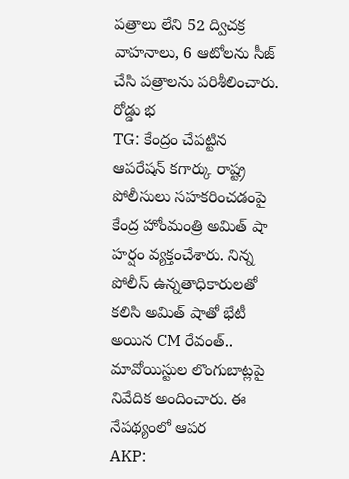పత్రాలు లేని 52 ద్విచక్ర వాహనాలు, 6 ఆటోలను సీజ్ చేసి పత్రాలను పరిశీలించారు. రోడ్డు భ
TG: కేంద్రం చేపట్టిన ఆపరేషన్ కగార్కు రాష్ట్ర పోలీసులు సహకరించడంపై కేంద్ర హోంమంత్రి అమిత్ షా హర్షం వ్యక్తంచేశారు. నిన్న పోలీస్ ఉన్నతాధికారులతో కలిసి అమిత్ షాతో భేటీ అయిన CM రేవంత్.. మావోయిస్టుల లొంగుబాట్లపై నివేదిక అందించారు. ఈ నేపథ్యంలో ఆపర
AKP: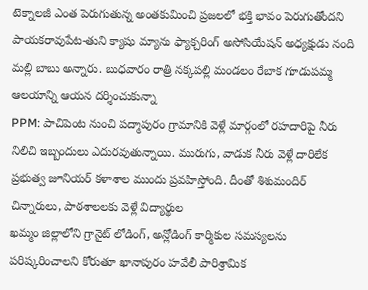టెక్నాలజీ ఎంత పెరుగుతున్న అంతకుమించి ప్రజలలో భక్తి భావం పెరుగుతోందని పాయకరావుపేట-తుని క్యాషు మ్యాను ఫ్యాక్చరింగ్ అసోసియేషన్ అధ్యక్షుడు నంది మల్లి బాబు అన్నారు. బుధవారం రాత్రి నక్కపల్లి మండలం రేబాక గూడుపమ్మ ఆలయాన్ని ఆయన దర్శించుకున్నా
PPM: పాచిపెంట నుంచి పద్మాపురం గ్రామానికి వెళ్లే మార్గంలో రహదారిపై నీరు నిలిచి ఇబ్బందులు ఎదురవుతున్నాయి. మురుగు, వాడుక నీరు వెళ్లే దారిలేక ప్రభుత్వ జూనియర్ కళాశాల ముందు ప్రవహిస్తోంది. దీంతో శిశుమందిర్ చిన్నారులు, పాఠశాలలకు వెళ్లే విద్యార్థుల
ఖమ్మం జిల్లాలోని గ్రానైట్ లోడింగ్, అన్లోడింగ్ కార్మికుల సమస్యలను పరిష్కరించాలని కోరుతూ ఖానాపురం హవేలీ పారిశ్రామిక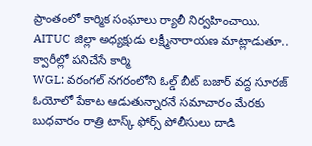ప్రాంతంలో కార్మిక సంఘాలు ర్యాలీ నిర్వహించాయి. AITUC జిల్లా అధ్యక్షుడు లక్ష్మీనారాయణ మాట్లాడుతూ.. క్వారీల్లో పనిచేసే కార్మి
WGL: వరంగల్ నగరంలోని ఓల్డ్ బీట్ బజార్ వద్ద సూరజ్ ఓయోలో పేకాట ఆడుతున్నారనే సమాచారం మేరకు బుధవారం రాత్రి టాస్క్ ఫోర్స్ పోలీసులు దాడి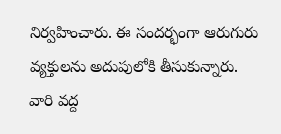నిర్వహించారు. ఈ సందర్భంగా ఆరుగురు వ్యక్తులను అదుపులోకి తీసుకున్నారు. వారి వద్ద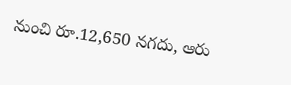నుంచి రూ.12,650 నగదు, ఆరు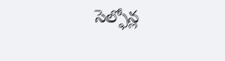సెల్ఫోన్ల